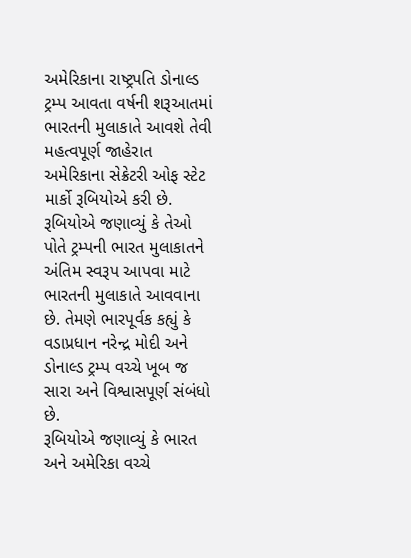અમેરિકાના રાષ્ટ્રપતિ ડોનાલ્ડ ટ્રમ્પ આવતા વર્ષની શરૂઆતમાં ભારતની મુલાકાતે આવશે તેવી મહત્વપૂર્ણ જાહેરાત અમેરિકાના સેક્રેટરી ઓફ સ્ટેટ માર્કો રૂબિયોએ કરી છે. રૂબિયોએ જણાવ્યું કે તેઓ પોતે ટ્રમ્પની ભારત મુલાકાતને અંતિમ સ્વરૂપ આપવા માટે ભારતની મુલાકાતે આવવાના છે. તેમણે ભારપૂર્વક કહ્યું કે વડાપ્રધાન નરેન્દ્ર મોદી અને ડોનાલ્ડ ટ્રમ્પ વચ્ચે ખૂબ જ સારા અને વિશ્વાસપૂર્ણ સંબંધો છે.
રૂબિયોએ જણાવ્યું કે ભારત અને અમેરિકા વચ્ચે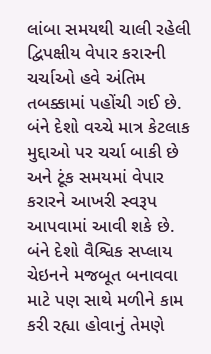લાંબા સમયથી ચાલી રહેલી દ્વિપક્ષીય વેપાર કરારની ચર્ચાઓ હવે અંતિમ તબક્કામાં પહોંચી ગઈ છે. બંને દેશો વચ્ચે માત્ર કેટલાક મુદ્દાઓ પર ચર્ચા બાકી છે અને ટૂંક સમયમાં વેપાર કરારને આખરી સ્વરૂપ આપવામાં આવી શકે છે. બંને દેશો વૈશ્વિક સપ્લાય ચેઇનને મજબૂત બનાવવા માટે પણ સાથે મળીને કામ કરી રહ્યા હોવાનું તેમણે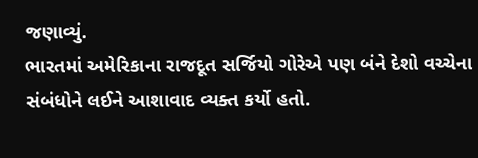જણાવ્યું.
ભારતમાં અમેરિકાના રાજદૂત સર્જિયો ગોરેએ પણ બંને દેશો વચ્ચેના સંબંધોને લઈને આશાવાદ વ્યક્ત કર્યો હતો.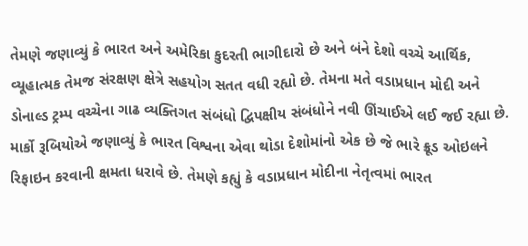તેમણે જણાવ્યું કે ભારત અને અમેરિકા કુદરતી ભાગીદારો છે અને બંને દેશો વચ્ચે આર્થિક, વ્યૂહાત્મક તેમજ સંરક્ષણ ક્ષેત્રે સહયોગ સતત વધી રહ્યો છે. તેમના મતે વડાપ્રધાન મોદી અને ડોનાલ્ડ ટ્રમ્પ વચ્ચેના ગાઢ વ્યક્તિગત સંબંધો દ્વિપક્ષીય સંબંધોને નવી ઊંચાઈએ લઈ જઈ રહ્યા છે.
માર્કો રૂબિયોએ જણાવ્યું કે ભારત વિશ્વના એવા થોડા દેશોમાંનો એક છે જે ભારે ક્રૂડ ઓઇલને રિફાઇન કરવાની ક્ષમતા ધરાવે છે. તેમણે કહ્યું કે વડાપ્રધાન મોદીના નેતૃત્વમાં ભારત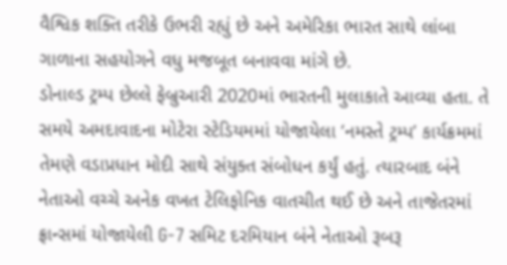વૈશ્વિક શક્તિ તરીકે ઉભરી રહ્યું છે અને અમેરિકા ભારત સાથે લાંબા ગાળાના સહયોગને વધુ મજબૂત બનાવવા માંગે છે.
ડોનાલ્ડ ટ્રમ્પ છેલ્લે ફેબ્રુઆરી 2020માં ભારતની મુલાકાતે આવ્યા હતા. તે સમયે અમદાવાદના મોટેરા સ્ટેડિયમમાં યોજાયેલા ‘નમસ્તે ટ્રમ્પ’ કાર્યક્રમમાં તેમણે વડાપ્રધાન મોદી સાથે સંયુક્ત સંબોધન કર્યું હતું. ત્યારબાદ બંને નેતાઓ વચ્ચે અનેક વખત ટેલિફોનિક વાતચીત થઈ છે અને તાજેતરમાં ફ્રાન્સમાં યોજાયેલી G-7 સમિટ દરમિયાન બંને નેતાઓ રૂબરૂ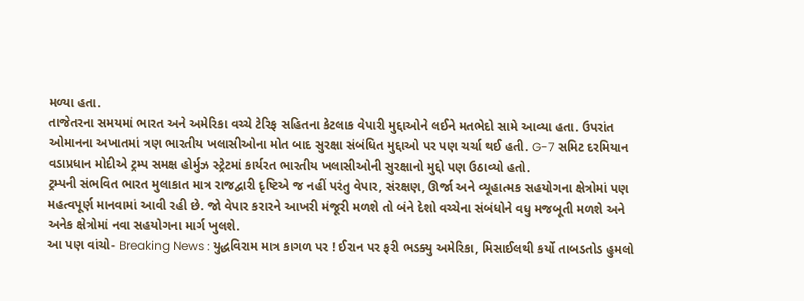મળ્યા હતા.
તાજેતરના સમયમાં ભારત અને અમેરિકા વચ્ચે ટેરિફ સહિતના કેટલાક વેપારી મુદ્દાઓને લઈને મતભેદો સામે આવ્યા હતા. ઉપરાંત ઓમાનના અખાતમાં ત્રણ ભારતીય ખલાસીઓના મોત બાદ સુરક્ષા સંબંધિત મુદ્દાઓ પર પણ ચર્ચા થઈ હતી. G-7 સમિટ દરમિયાન વડાપ્રધાન મોદીએ ટ્રમ્પ સમક્ષ હોર્મુઝ સ્ટ્રેટમાં કાર્યરત ભારતીય ખલાસીઓની સુરક્ષાનો મુદ્દો પણ ઉઠાવ્યો હતો.
ટ્રમ્પની સંભવિત ભારત મુલાકાત માત્ર રાજદ્વારી દૃષ્ટિએ જ નહીં પરંતુ વેપાર, સંરક્ષણ, ઊર્જા અને વ્યૂહાત્મક સહયોગના ક્ષેત્રોમાં પણ મહત્વપૂર્ણ માનવામાં આવી રહી છે. જો વેપાર કરારને આખરી મંજૂરી મળશે તો બંને દેશો વચ્ચેના સંબંધોને વધુ મજબૂતી મળશે અને અનેક ક્ષેત્રોમાં નવા સહયોગના માર્ગ ખુલશે.
આ પણ વાંચો- Breaking News : યુદ્ધવિરામ માત્ર કાગળ પર ! ઈરાન પર ફરી ભડક્યુ અમેરિકા, મિસાઈલથી કર્યો તાબડતોડ હુમલો